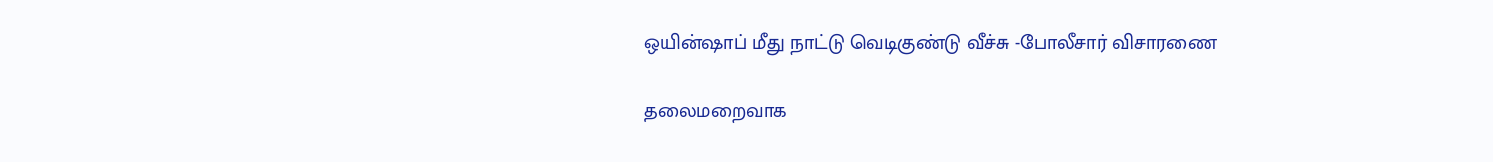ஒயின்ஷாப் மீது நாட்டு வெடிகுண்டு வீச்சு -போலீசார் விசாரணை

தலைமறைவாக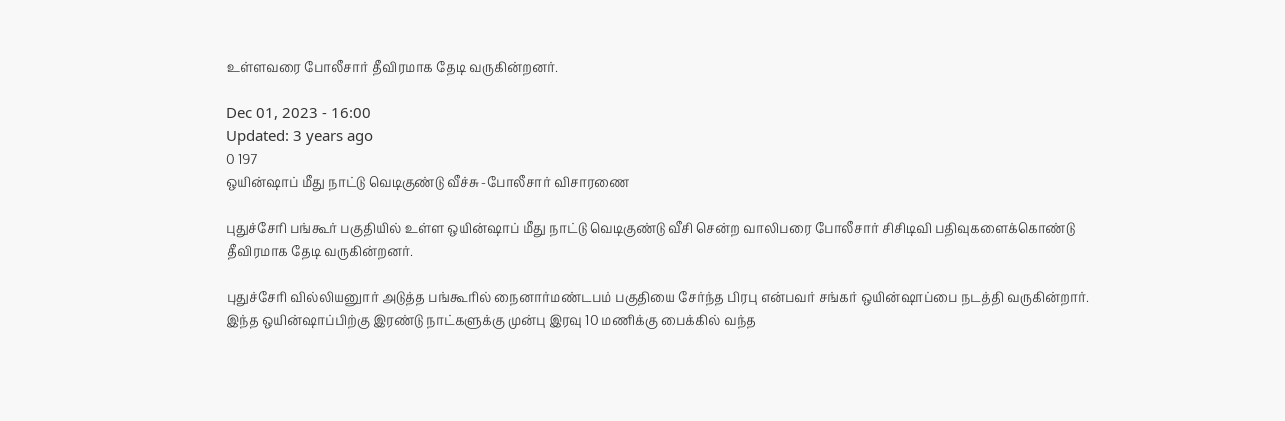உள்ளவரை போலீசார் தீவிரமாக தேடி வருகின்றனர்.

Dec 01, 2023 - 16:00
Updated: 3 years ago
0 197
ஒயின்ஷாப் மீது நாட்டு வெடிகுண்டு வீச்சு -போலீசார் விசாரணை

புதுச்சேரி பங்கூர் பகுதியில் உள்ள ஒயின்ஷாப் மீது நாட்டு வெடிகுண்டு வீசி சென்ற வாலிபரை போலீசார் சிசிடிவி பதிவுகளைக்கொண்டு தீவிரமாக தேடி வருகின்றனர்.

புதுச்சேரி வில்லியனுார் அடுத்த பங்கூரில் நைனார்மண்டபம் பகுதியை சேர்ந்த பிரபு என்பவர் சங்கர் ஒயின்ஷாப்பை நடத்தி வருகின்றார். இந்த ஒயின்ஷாப்பிற்கு இரண்டு நாட்களுக்கு முன்பு இரவு 10 மணிக்கு பைக்கில் வந்த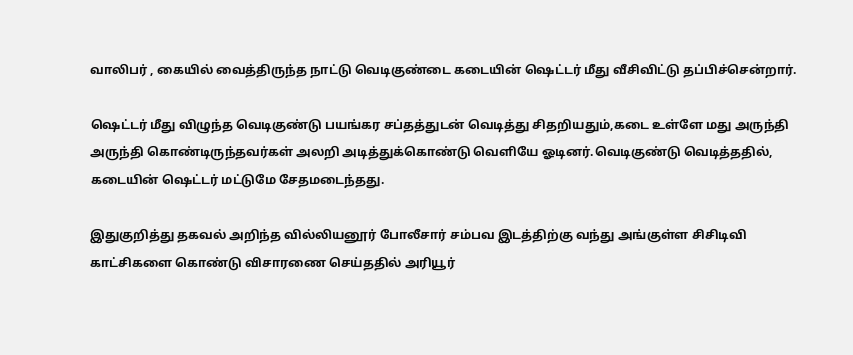வாலிபர் , கையில் வைத்திருந்த நாட்டு வெடிகுண்டை கடையின் ஷெட்டர் மீது வீசிவிட்டு தப்பிச்சென்றார்.

ஷெட்டர் மீது விழுந்த வெடிகுண்டு பயங்கர சப்தத்துடன் வெடித்து சிதறியதும்,கடை உள்ளே மது அருந்தி அருந்தி கொண்டிருந்தவர்கள் அலறி அடித்துக்கொண்டு வெளியே ஓடினர்.வெடிகுண்டு வெடித்ததில், கடையின் ஷெட்டர் மட்டுமே சேதமடைந்தது.

இதுகுறித்து தகவல் அறிந்த வில்லியனூர் போலீசார் சம்பவ இடத்திற்கு வந்து அங்குள்ள சிசிடிவி காட்சிகளை கொண்டு விசாரணை செய்ததில் அரியூர்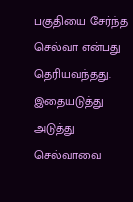பகுதியை சேர்ந்த செல்வா என்பது தெரியவந்தது. இதையடுத்து அடுத்து செல்வாவை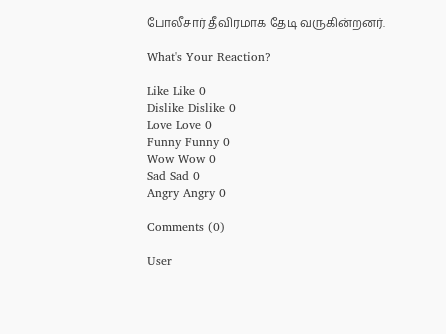போலீசார் தீவிரமாக தேடி வருகின்றனர்.

What's Your Reaction?

Like Like 0
Dislike Dislike 0
Love Love 0
Funny Funny 0
Wow Wow 0
Sad Sad 0
Angry Angry 0

Comments (0)

User